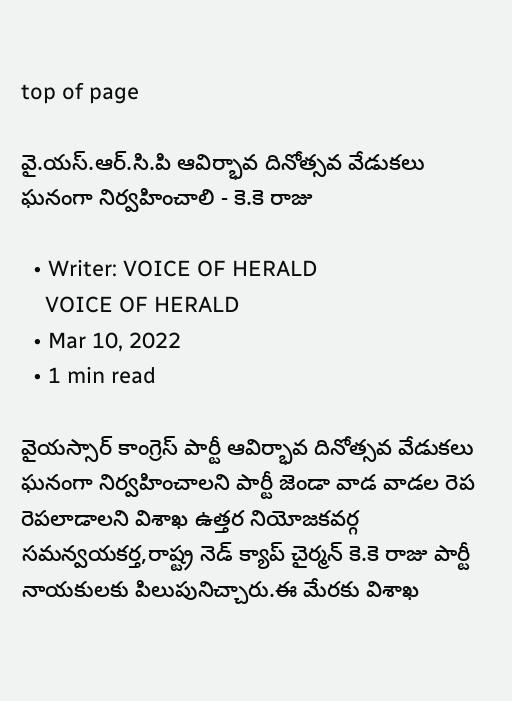top of page

వై.యస్.ఆర్.సి.పి ఆవిర్భావ దినోత్సవ వేడుకలు ఘనంగా నిర్వహించాలి - కె.కె రాజు

  • Writer: VOICE OF HERALD
    VOICE OF HERALD
  • Mar 10, 2022
  • 1 min read

వైయస్సార్ కాంగ్రెస్ పార్టీ ఆవిర్భావ దినోత్సవ వేడుకలు ఘనంగా నిర్వహించాలని పార్టీ జెండా వాడ వాడల రెప రెపలాడాలని విశాఖ ఉత్తర నియోజకవర్గ సమన్వయకర్త,రాష్ట్ర నెడ్ క్యాప్ చైర్మన్ కె.కె రాజు పార్టీ నాయకులకు పిలుపునిచ్చారు.ఈ మేరకు విశాఖ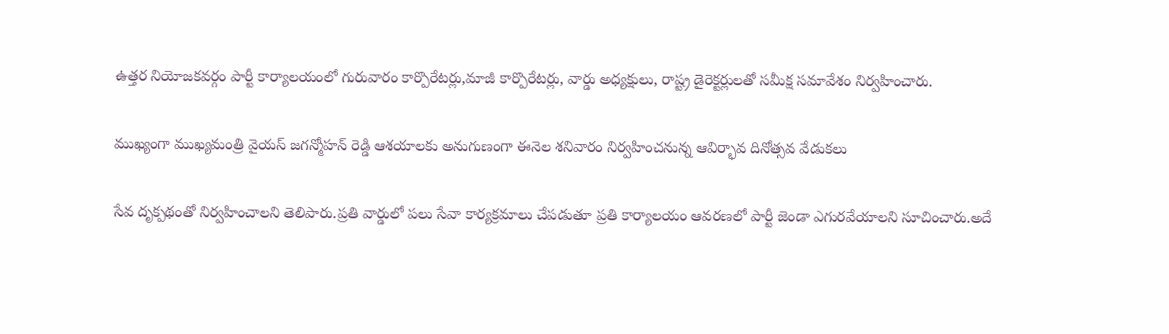ఉత్తర నియోజకవర్గం పార్టీ కార్యాలయంలో గురువారం కార్పొరేటర్లు,మాజీ కార్పొరేటర్లు, వార్డు అధ్యక్షులు, రాష్ట్ర డైరెక్టర్లులతో సమీక్ష సమావేశం నిర్వహించారు.

ముఖ్యంగా ముఖ్యమంత్రి వైయస్ జగన్మోహన్ రెడ్డి ఆశయాలకు అనుగుణంగా ఈనెల శనివారం నిర్వహించనున్న ఆవిర్భావ దినోత్సవ వేడుకలు

సేవ దృక్పథంతో నిర్వహించాలని తెలిపారు.ప్రతి వార్డులో పలు సేవా కార్యక్రమాలు చేపడుతూ ప్రతి కార్యాలయం ఆవరణలో పార్టీ జెండా ఎగురవేయాలని సూచించారు.అదే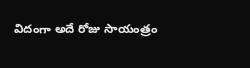విదంగా అదే రోజు సాయంత్రం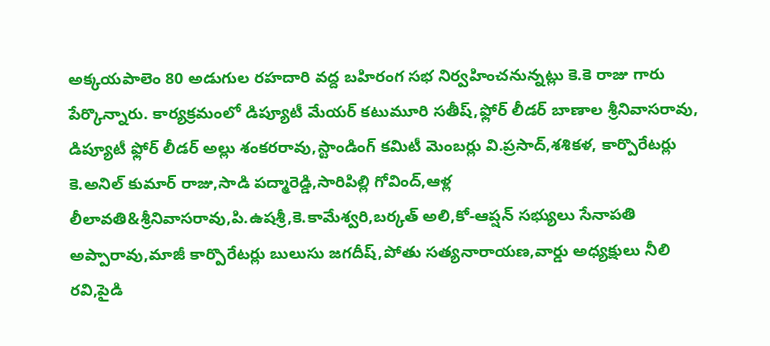అక్కయపాలెం 80 అడుగుల రహదారి వద్ద బహిరంగ సభ నిర్వహించనున్నట్లు కె.కె రాజు గారు పేర్కొన్నారు. కార్యక్రమంలో డిప్యూటీ మేయర్ కటుమూరి సతీష్,ఫ్లోర్ లీడర్ బాణాల శ్రీనివాసరావు, డిప్యూటీ ఫ్లోర్ లీడర్ అల్లు శంకరరావు,స్టాండింగ్ కమిటీ మెంబర్లు వి.ప్రసాద్,శశికళ, కార్పొరేటర్లు కె.అనిల్ కుమార్ రాజు,సాడి పద్మారెడ్డి,సారిపిల్లి గోవింద్,ఆళ్ల లీలావతి&శ్రీనివాసరావు,పి.ఉషశ్రీ,కె.కామేశ్వరి,బర్కత్ అలి,కో-ఆప్షన్ సభ్యులు సేనాపతి అప్పారావు,మాజీ కార్పొరేటర్లు బులుసు జగదీష్,పోతు సత్యనారాయణ,వార్డు అధ్యక్షులు నీలి రవి,పైడి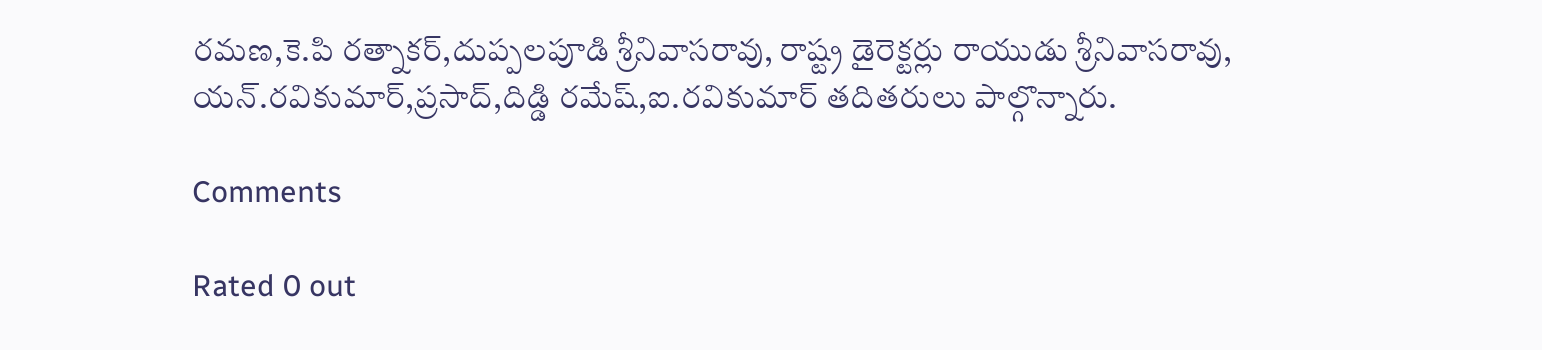రమణ,కె.పి రత్నాకర్,దుప్పలపూడి శ్రీనివాసరావు, రాష్ట్ర డైరెక్టర్లు రాయుడు శ్రీనివాసరావు, యన్.రవికుమార్,ప్రసాద్,దిడ్డి రమేష్,ఐ.రవికుమార్ తదితరులు పాల్గొన్నారు.

Comments

Rated 0 out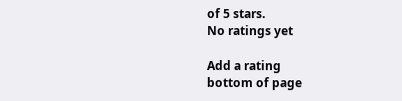of 5 stars.
No ratings yet

Add a rating
bottom of page